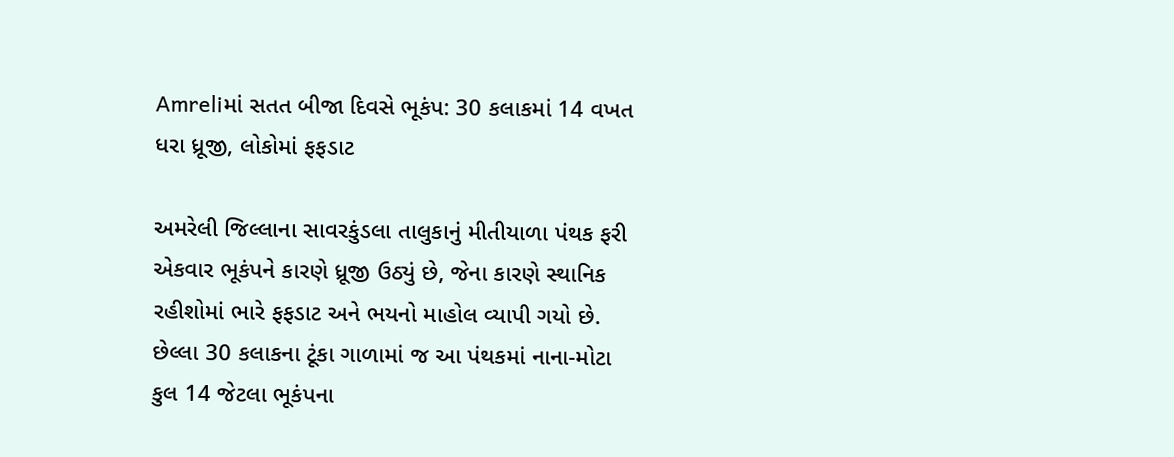Amreliમાં સતત બીજા દિવસે ભૂકંપ: 30 કલાકમાં 14 વખત ધરા ધ્રૂજી, લોકોમાં ફફડાટ

અમરેલી જિલ્લાના સાવરકુંડલા તાલુકાનું મીતીયાળા પંથક ફરી એકવાર ભૂકંપને કારણે ધ્રૂજી ઉઠ્યું છે, જેના કારણે સ્થાનિક રહીશોમાં ભારે ફફડાટ અને ભયનો માહોલ વ્યાપી ગયો છે. છેલ્લા 30 કલાકના ટૂંકા ગાળામાં જ આ પંથકમાં નાના-મોટા કુલ 14 જેટલા ભૂકંપના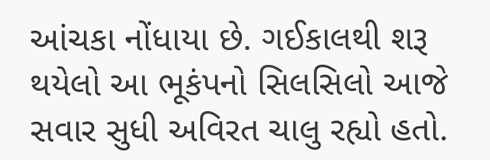આંચકા નોંધાયા છે. ગઈકાલથી શરૂ થયેલો આ ભૂકંપનો સિલસિલો આજે સવાર સુધી અવિરત ચાલુ રહ્યો હતો.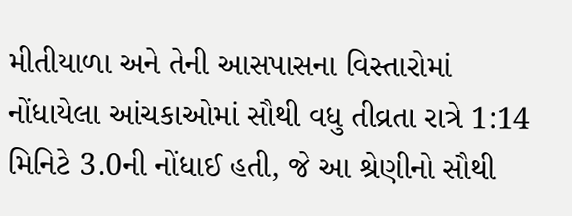મીતીયાળા અને તેની આસપાસના વિસ્તારોમાં નોંધાયેલા આંચકાઓમાં સૌથી વધુ તીવ્રતા રાત્રે 1:14 મિનિટે 3.0ની નોંધાઈ હતી, જે આ શ્રેણીનો સૌથી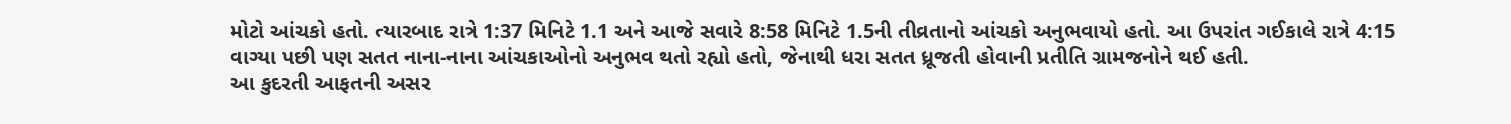મોટો આંચકો હતો. ત્યારબાદ રાત્રે 1:37 મિનિટે 1.1 અને આજે સવારે 8:58 મિનિટે 1.5ની તીવ્રતાનો આંચકો અનુભવાયો હતો. આ ઉપરાંત ગઈકાલે રાત્રે 4:15 વાગ્યા પછી પણ સતત નાના-નાના આંચકાઓનો અનુભવ થતો રહ્યો હતો, જેનાથી ધરા સતત ધ્રૂજતી હોવાની પ્રતીતિ ગ્રામજનોને થઈ હતી.
આ કુદરતી આફતની અસર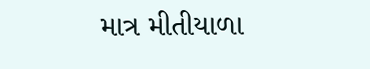માત્ર મીતીયાળા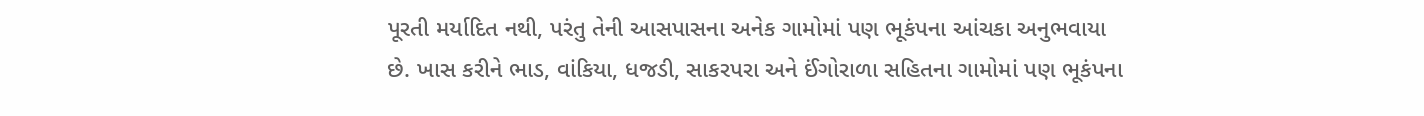પૂરતી મર્યાદિત નથી, પરંતુ તેની આસપાસના અનેક ગામોમાં પણ ભૂકંપના આંચકા અનુભવાયા છે. ખાસ કરીને ભાડ, વાંકિયા, ધજડી, સાકરપરા અને ઈંગોરાળા સહિતના ગામોમાં પણ ભૂકંપના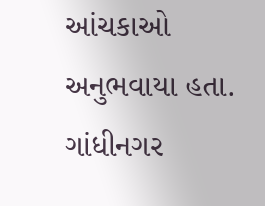આંચકાઓ અનુભવાયા હતા. ગાંધીનગર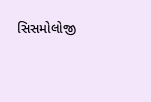સિસમોલોજી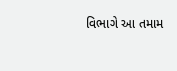વિભાગે આ તમામ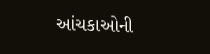આંચકાઓની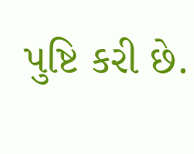પુષ્ટિ કરી છે.